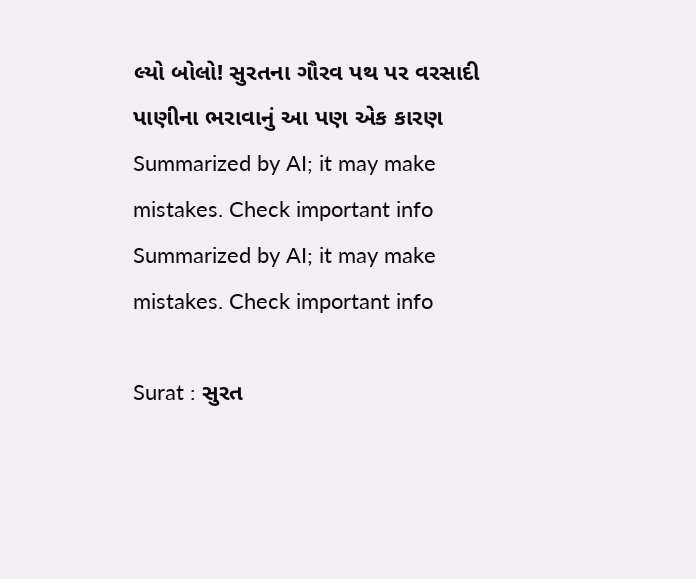લ્યો બોલો! સુરતના ગૌરવ પથ પર વરસાદી પાણીના ભરાવાનું આ પણ એક કારણ
Summarized by AI; it may make mistakes. Check important info
Summarized by AI; it may make mistakes. Check important info

Surat : સુરત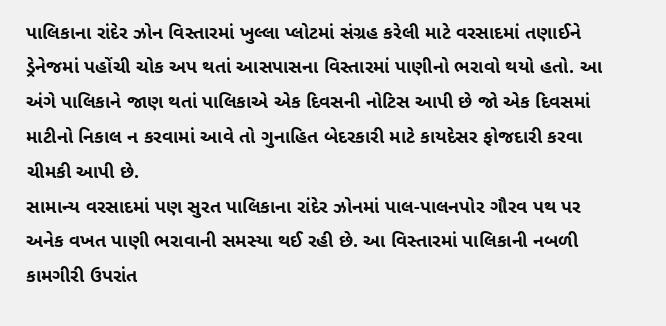પાલિકાના રાંદેર ઝોન વિસ્તારમાં ખુલ્લા પ્લોટમાં સંગ્રહ કરેલી માટે વરસાદમાં તણાઈને ડ્રેનેજમાં પહોંચી ચોક અપ થતાં આસપાસના વિસ્તારમાં પાણીનો ભરાવો થયો હતો. આ અંગે પાલિકાને જાણ થતાં પાલિકાએ એક દિવસની નોટિસ આપી છે જો એક દિવસમાં માટીનો નિકાલ ન કરવામાં આવે તો ગુનાહિત બેદરકારી માટે કાયદેસર ફોજદારી કરવા ચીમકી આપી છે.
સામાન્ય વરસાદમાં પણ સુરત પાલિકાના રાંદેર ઝોનમાં પાલ-પાલનપોર ગૌરવ પથ પર અનેક વખત પાણી ભરાવાની સમસ્યા થઈ રહી છે. આ વિસ્તારમાં પાલિકાની નબળી કામગીરી ઉપરાંત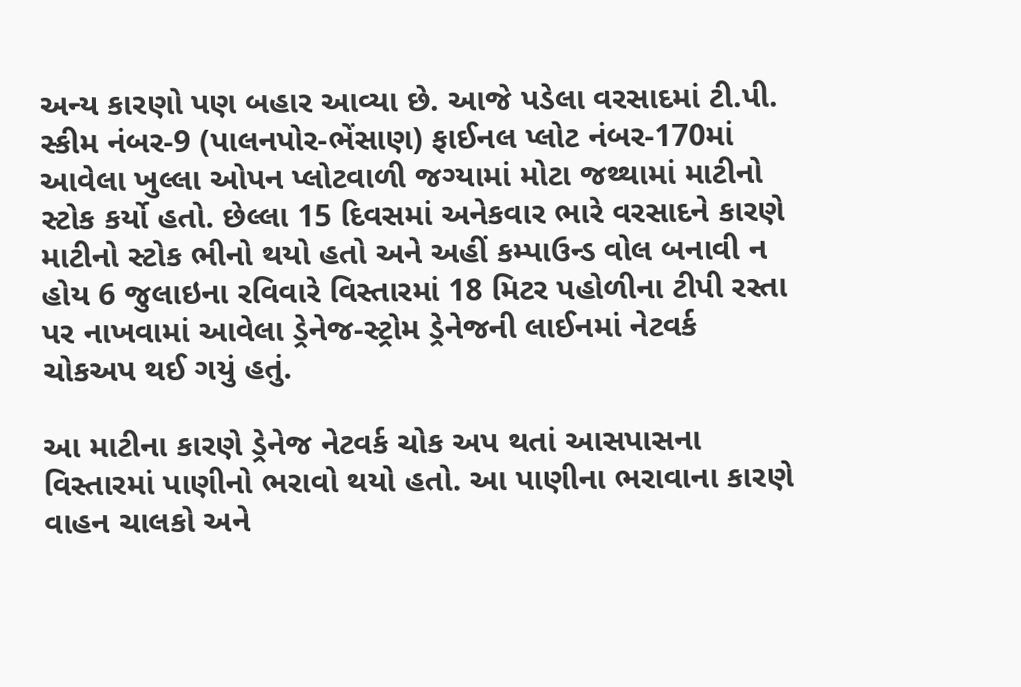અન્ય કારણો પણ બહાર આવ્યા છે. આજે પડેલા વરસાદમાં ટી.પી. સ્કીમ નંબર-9 (પાલનપોર-ભેંસાણ) ફાઈનલ પ્લોટ નંબર-170માં આવેલા ખુલ્લા ઓપન પ્લોટવાળી જગ્યામાં મોટા જથ્થામાં માટીનો સ્ટોક કર્યો હતો. છેલ્લા 15 દિવસમાં અનેકવાર ભારે વરસાદને કારણે માટીનો સ્ટોક ભીનો થયો હતો અને અહીં કમ્પાઉન્ડ વોલ બનાવી ન હોય 6 જુલાઇના રવિવારે વિસ્તારમાં 18 મિટર પહોળીના ટીપી રસ્તા પર નાખવામાં આવેલા ડ્રેનેજ-સ્ટ્રોમ ડ્રેનેજની લાઈનમાં નેટવર્ક ચોકઅપ થઈ ગયું હતું.

આ માટીના કારણે ડ્રેનેજ નેટવર્ક ચોક અપ થતાં આસપાસના વિસ્તારમાં પાણીનો ભરાવો થયો હતો. આ પાણીના ભરાવાના કારણે વાહન ચાલકો અને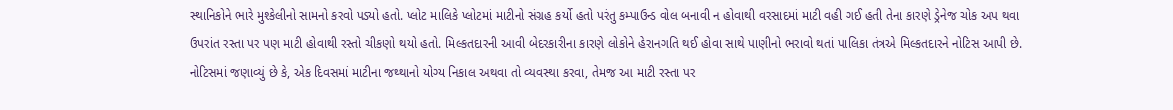સ્થાનિકોને ભારે મુશ્કેલીનો સામનો કરવો પડ્યો હતો. પ્લોટ માલિકે પ્લોટમાં માટીનો સંગ્રહ કર્યો હતો પરંતુ કમ્પાઉન્ડ વોલ બનાવી ન હોવાથી વરસાદમાં માટી વહી ગઈ હતી તેના કારણે ડ્રેનેજ ચોક અપ થવા ઉપરાંત રસ્તા પર પણ માટી હોવાથી રસ્તો ચીકણો થયો હતો. મિલ્કતદારની આવી બેદરકારીના કારણે લોકોને હેરાનગતિ થઈ હોવા સાથે પાણીનો ભરાવો થતાં પાલિકા તંત્રએ મિલ્કતદારને નોટિસ આપી છે. નોટિસમાં જણાવ્યું છે કે, એક દિવસમાં માટીના જથ્થાનો યોગ્ય નિકાલ અથવા તો વ્યવસ્થા કરવા, તેમજ આ માટી રસ્તા પર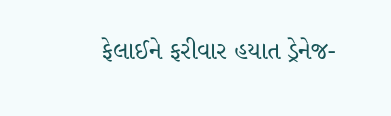ફેલાઈને ફરીવાર હયાત ડ્રેનેજ-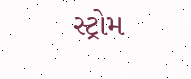સ્ટ્રોમ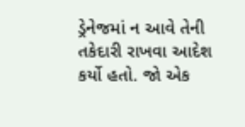ડ્રેનેજમાં ન આવે તેની તકેદારી રાખવા આદેશ કર્યો હતો. જો એક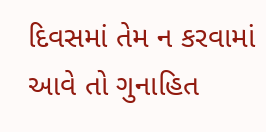દિવસમાં તેમ ન કરવામાં આવે તો ગુનાહિત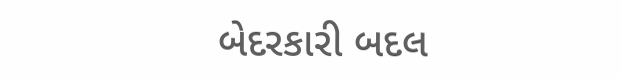બેદરકારી બદલ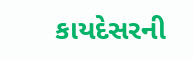કાયદેસરની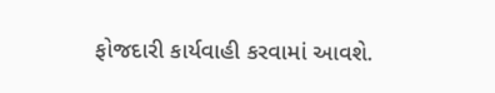ફોજદારી કાર્યવાહી કરવામાં આવશે.